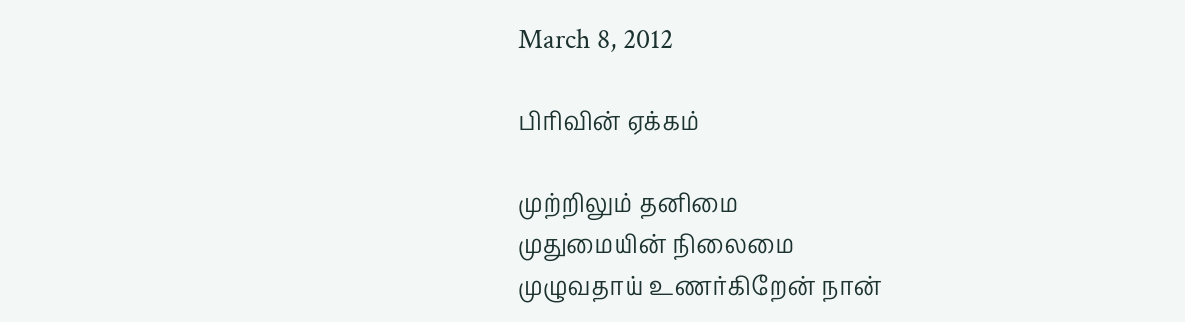March 8, 2012

பிரிவின் ஏக்கம்

முற்றிலும் தனிமை
முதுமையின் நிலைமை
முழுவதாய் உணர்கிறேன் நான்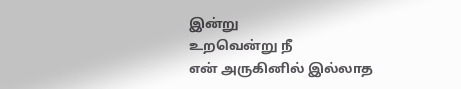இன்று
உறவென்று நீ
என் அருகினில் இல்லாத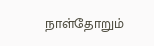நாள்தோறும்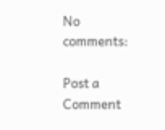No comments:

Post a Comment